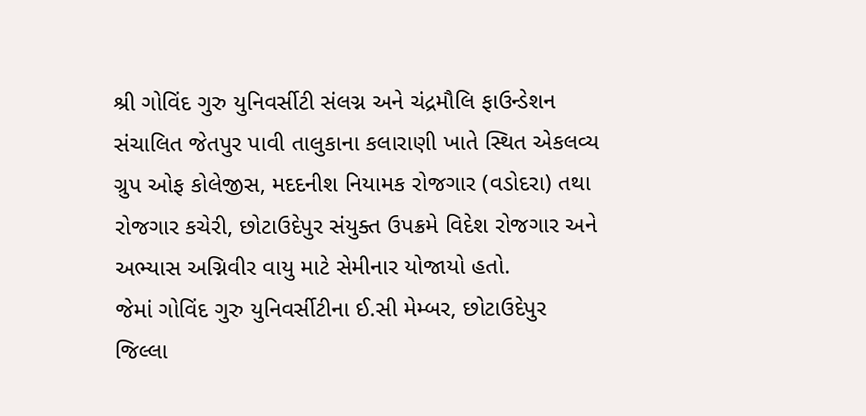શ્રી ગોવિંદ ગુરુ યુનિવર્સીટી સંલગ્ન અને ચંદ્રમૌલિ ફાઉન્ડેશન સંચાલિત જેતપુર પાવી તાલુકાના કલારાણી ખાતે સ્થિત એકલવ્ય ગ્રુપ ઓફ કોલેજીસ, મદદનીશ નિયામક રોજગાર (વડોદરા) તથા રોજગાર કચેરી, છોટાઉદેપુર સંયુક્ત ઉપક્રમે વિદેશ રોજગાર અને અભ્યાસ અગ્નિવીર વાયુ માટે સેમીનાર યોજાયો હતો.
જેમાં ગોવિંદ ગુરુ યુનિવર્સીટીના ઈ.સી મેમ્બર, છોટાઉદેપુર જિલ્લા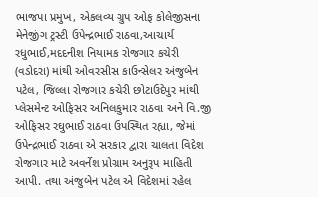ભાજપા પ્રમુખ, એકલવ્ય ગ્રુપ ઓફ કોલેજીસના મેનેજીંગ ટ્રસ્ટી ઉપેન્દ્રભાઈ રાઠવા,આચાર્ય રધુભાઈ,મદદનીશ નિયામક રોજગાર કચેરી (વડોદરા) માંથી ઓવરસીસ કાઉન્સેલર અંજુબેન પટેલ, જિલ્લા રોજગાર કચેરી છોટાઉદેપુર માંથી પ્લેસમેન્ટ ઓફિસર અનિલકુમાર રાઠવા અને વિ.જી ઓફિસર રઘુભાઈ રાઠવા ઉપસ્થિત રહ્યા, જેમાં ઉપેન્દ્રભાઈ રાઠવા એ સરકાર દ્વારા ચાલતા વિદેશ રોજગાર માટે અવર્નેશ પ્રોગ્રામ અનુરૂપ માહિતી આપી. તથા અંજુબેન પટેલ એ વિદેશમાં રહેલ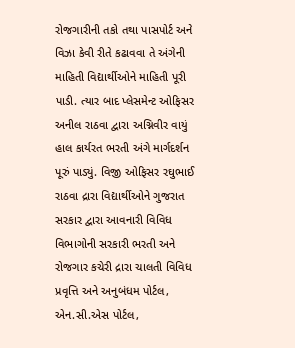રોજગારીની તકો તથા પાસપોર્ટ અને વિઝા કેવી રીતે કઢાવવા તે અંગેની માહિતી વિદ્યાર્થીઓને માહિતી પૂરી પાડી. ત્યાર બાદ પ્લેસમેન્ટ ઓફિસર અનીલ રાઠવા દ્વારા અગ્નિવીર વાયું હાલ કાર્યરત ભરતી અંગે માર્ગદર્શન પૂરું પાડ્યું. વિજી ઓફિસર રઘુભાઈ રાઠવા દ્રારા વિદ્યાર્થીઓને ગુજરાત સરકાર દ્વારા આવનારી વિવિધ વિભાગોની સરકારી ભરતી અને રોજગાર કચેરી દ્રારા ચાલતી વિવિધ પ્રવૃત્તિ અને અનુબંધમ પોર્ટલ, એન.સી.એસ પોર્ટલ,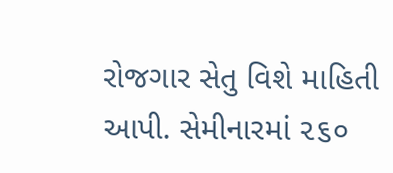રોજગાર સેતુ વિશે માહિતી આપી. સેમીનારમાં ૨૬૦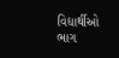વિદ્યાર્થીઓ ભાગ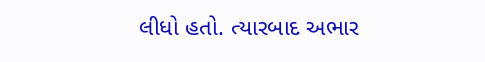લીધો હતો. ત્યારબાદ અભાર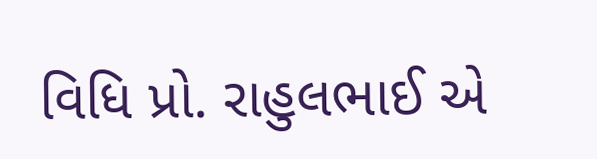વિધિ પ્રો. રાહુલભાઈ એ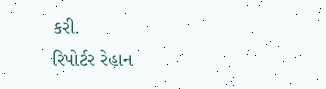કરી.
રિપોર્ટર રેહાન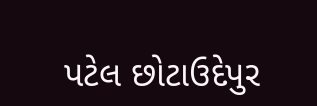પટેલ છોટાઉદેપુર